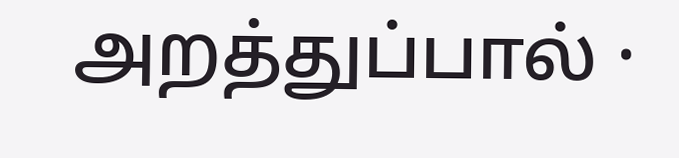அறத்துப்பால் ·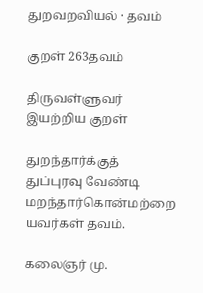துறவறவியல் · தவம்

குறள் 263தவம்

திருவள்ளுவர் இயற்றிய குறள்

துறந்தார்க்குத் துப்புரவு வேண்டி மறந்தார்கொன்மற்றை யவர்கள் தவம்.

கலைஞர் மு.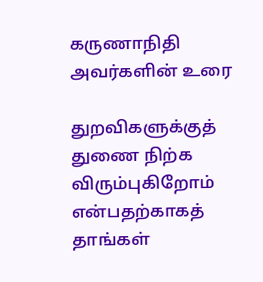கருணாநிதி அவர்களின் உரை

துறவிகளுக்குத் துணை நிற்க விரும்புகிறோம் என்பதற்காகத் தாங்கள்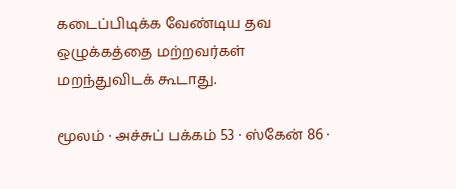கடைப்பிடிக்க வேண்டிய தவ ஒழுக்கத்தை மற்றவர்கள் மறந்துவிடக் கூடாது.

மூலம் · அச்சுப் பக்கம் 53 · ஸ்கேன் 86 ·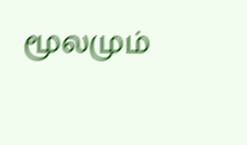மூலமும்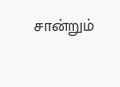சான்றும்